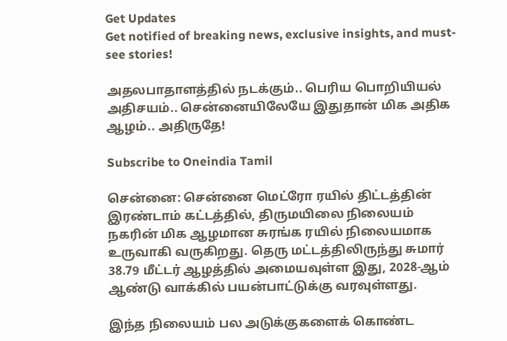Get Updates
Get notified of breaking news, exclusive insights, and must-see stories!

அதலபாதாளத்தில் நடக்கும்.. பெரிய பொறியியல் அதிசயம்.. சென்னையிலேயே இதுதான் மிக அதிக ஆழம்.. அதிருதே!

Subscribe to Oneindia Tamil

சென்னை: சென்னை மெட்ரோ ரயில் திட்டத்தின் இரண்டாம் கட்டத்தில், திருமயிலை நிலையம் நகரின் மிக ஆழமான சுரங்க ரயில் நிலையமாக உருவாகி வருகிறது. தெரு மட்டத்திலிருந்து சுமார் 38.79 மீட்டர் ஆழத்தில் அமையவுள்ள இது, 2028-ஆம் ஆண்டு வாக்கில் பயன்பாட்டுக்கு வரவுள்ளது.

இந்த நிலையம் பல அடுக்குகளைக் கொண்ட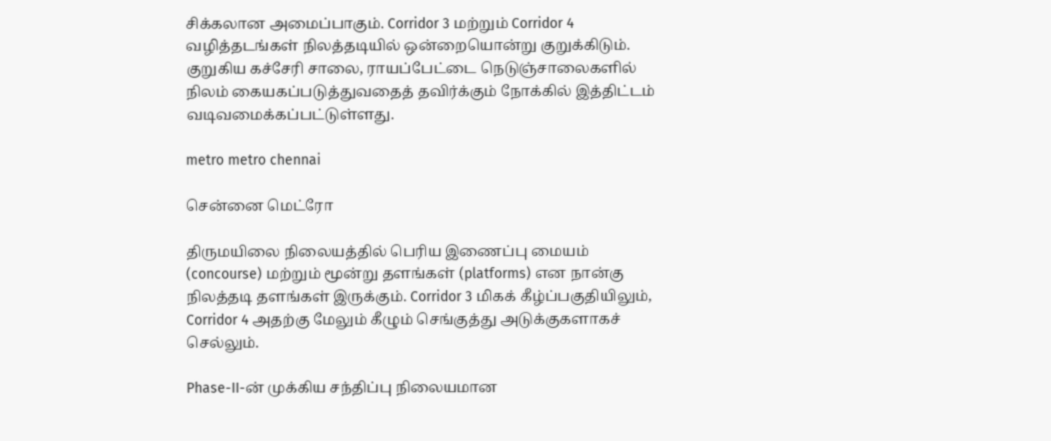சிக்கலான அமைப்பாகும். Corridor 3 மற்றும் Corridor 4 வழித்தடங்கள் நிலத்தடியில் ஒன்றையொன்று குறுக்கிடும். குறுகிய கச்சேரி சாலை, ராயப்பேட்டை நெடுஞ்சாலைகளில் நிலம் கையகப்படுத்துவதைத் தவிர்க்கும் நோக்கில் இத்திட்டம் வடிவமைக்கப்பட்டுள்ளது.

metro metro chennai

சென்னை மெட்ரோ

திருமயிலை நிலையத்தில் பெரிய இணைப்பு மையம் (concourse) மற்றும் மூன்று தளங்கள் (platforms) என நான்கு நிலத்தடி தளங்கள் இருக்கும். Corridor 3 மிகக் கீழ்ப்பகுதியிலும், Corridor 4 அதற்கு மேலும் கீழும் செங்குத்து அடுக்குகளாகச் செல்லும்.

Phase-II-ன் முக்கிய சந்திப்பு நிலையமான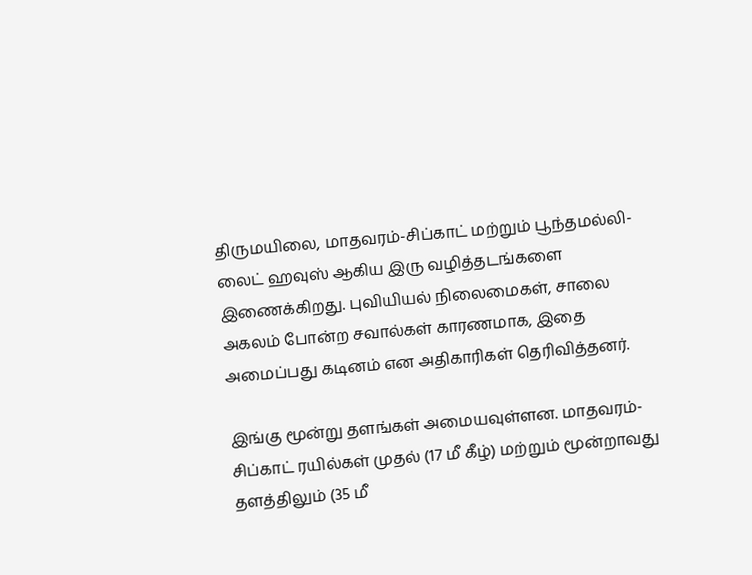திருமயிலை, மாதவரம்-சிப்காட் மற்றும் பூந்தமல்லி-லைட் ஹவுஸ் ஆகிய இரு வழித்தடங்களை இணைக்கிறது. புவியியல் நிலைமைகள், சாலை அகலம் போன்ற சவால்கள் காரணமாக, இதை அமைப்பது கடினம் என அதிகாரிகள் தெரிவித்தனர்.

இங்கு மூன்று தளங்கள் அமையவுள்ளன. மாதவரம்-சிப்காட் ரயில்கள் முதல் (17 மீ கீழ்) மற்றும் மூன்றாவது தளத்திலும் (35 மீ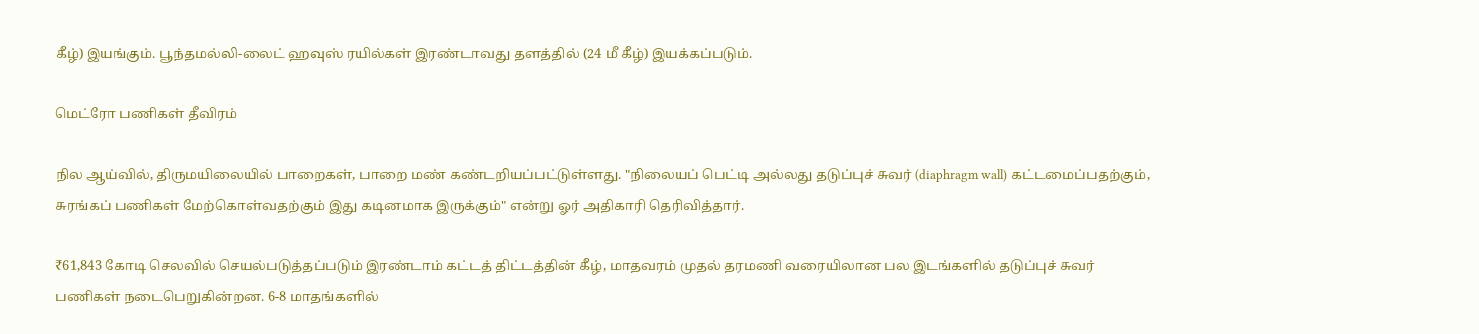கீழ்) இயங்கும். பூந்தமல்லி-லைட் ஹவுஸ் ரயில்கள் இரண்டாவது தளத்தில் (24 மீ கீழ்) இயக்கப்படும்.

மெட்ரோ பணிகள் தீவிரம்

நில ஆய்வில், திருமயிலையில் பாறைகள், பாறை மண் கண்டறியப்பட்டுள்ளது. "நிலையப் பெட்டி அல்லது தடுப்புச் சுவர் (diaphragm wall) கட்டமைப்பதற்கும், சுரங்கப் பணிகள் மேற்கொள்வதற்கும் இது கடினமாக இருக்கும்" என்று ஓர் அதிகாரி தெரிவித்தார்.

₹61,843 கோடி செலவில் செயல்படுத்தப்படும் இரண்டாம் கட்டத் திட்டத்தின் கீழ், மாதவரம் முதல் தரமணி வரையிலான பல இடங்களில் தடுப்புச் சுவர் பணிகள் நடைபெறுகின்றன. 6-8 மாதங்களில்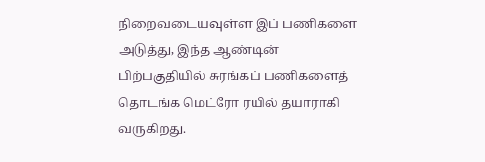நிறைவடையவுள்ள இப் பணிகளை அடுத்து, இந்த ஆண்டின் பிற்பகுதியில் சுரங்கப் பணிகளைத் தொடங்க மெட்ரோ ரயில் தயாராகி வருகிறது.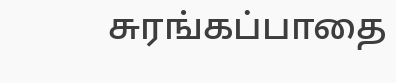சுரங்கப்பாதை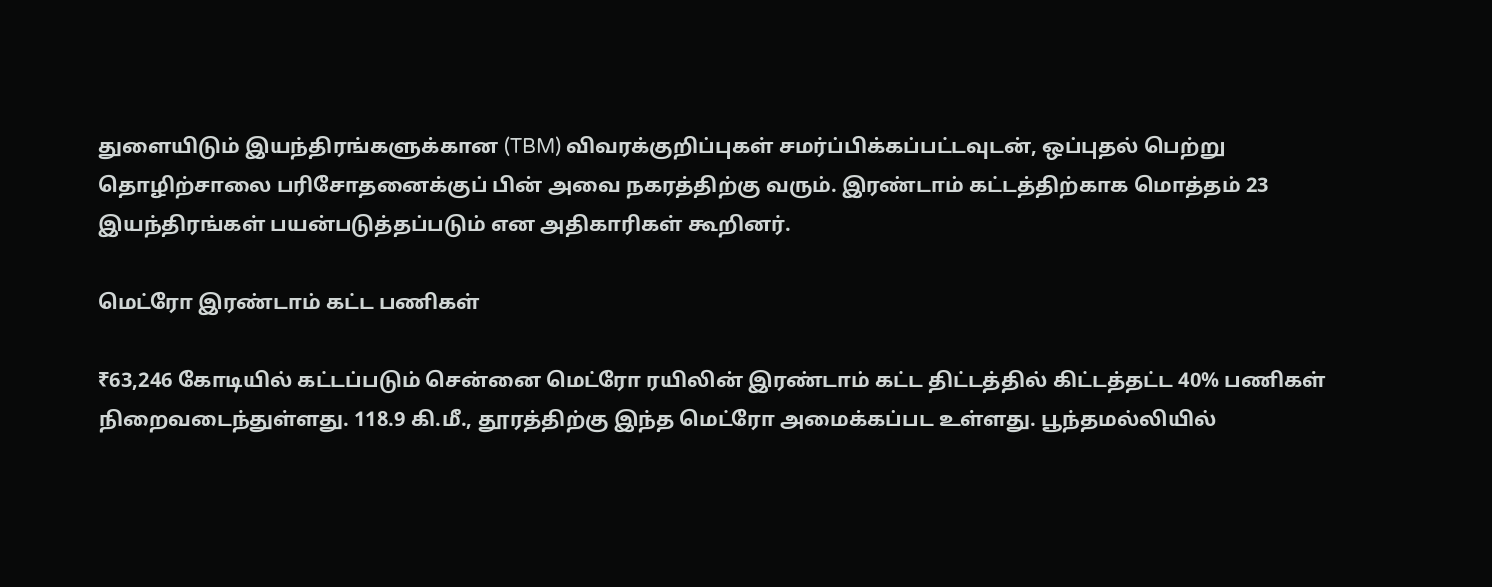துளையிடும் இயந்திரங்களுக்கான (TBM) விவரக்குறிப்புகள் சமர்ப்பிக்கப்பட்டவுடன், ஒப்புதல் பெற்று தொழிற்சாலை பரிசோதனைக்குப் பின் அவை நகரத்திற்கு வரும். இரண்டாம் கட்டத்திற்காக மொத்தம் 23 இயந்திரங்கள் பயன்படுத்தப்படும் என அதிகாரிகள் கூறினர்.

மெட்ரோ இரண்டாம் கட்ட பணிகள்

₹63,246 கோடியில் கட்டப்படும் சென்னை மெட்ரோ ரயிலின் இரண்டாம் கட்ட திட்டத்தில் கிட்டத்தட்ட 40% பணிகள் நிறைவடைந்துள்ளது. 118.9 கி.மீ., தூரத்திற்கு இந்த மெட்ரோ அமைக்கப்பட உள்ளது. பூந்தமல்லியில்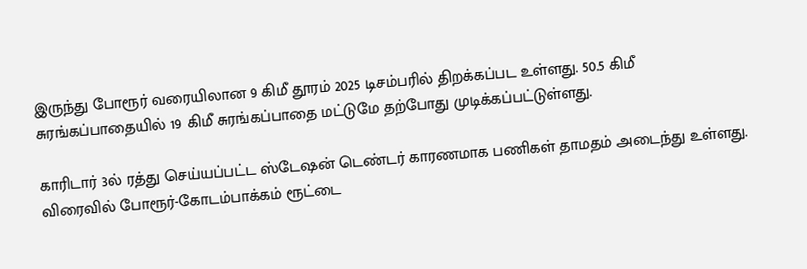இருந்து போரூர் வரையிலான 9 கிமீ தூரம் 2025 டிசம்பரில் திறக்கப்பட உள்ளது. 50.5 கிமீ சுரங்கப்பாதையில் 19 கிமீ சுரங்கப்பாதை மட்டுமே தற்போது முடிக்கப்பட்டுள்ளது.

காரிடார் 3ல் ரத்து செய்யப்பட்ட ஸ்டேஷன் டெண்டர் காரணமாக பணிகள் தாமதம் அடைந்து உள்ளது. விரைவில் போரூர்-கோடம்பாக்கம் ரூட்டை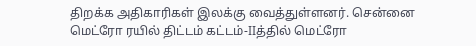திறக்க அதிகாரிகள் இலக்கு வைத்துள்ளனர். சென்னை மெட்ரோ ரயில் திட்டம் கட்டம்-IIத்தில் மெட்ரோ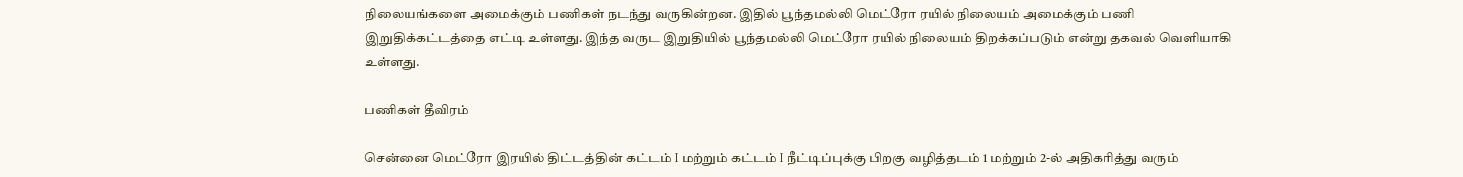நிலையங்களை அமைக்கும் பணிகள் நடந்து வருகின்றன. இதில் பூந்தமல்லி மெட்ரோ ரயில் நிலையம் அமைக்கும் பணி இறுதிக்கட்டத்தை எட்டி உள்ளது. இந்த வருட இறுதியில் பூந்தமல்லி மெட்ரோ ரயில் நிலையம் திறக்கப்படும் என்று தகவல் வெளியாகி உள்ளது.

பணிகள் தீவிரம்

சென்னை மெட்ரோ இரயில் திட்டத்தின் கட்டம் I மற்றும் கட்டம் I நீட்டிப்புக்கு பிறகு வழித்தடம் 1 மற்றும் 2-ல் அதிகரித்து வரும்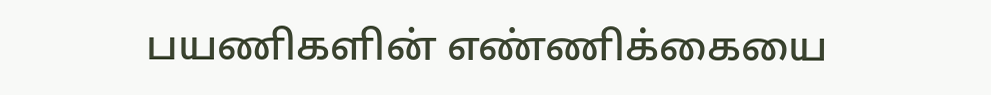பயணிகளின் எண்ணிக்கையை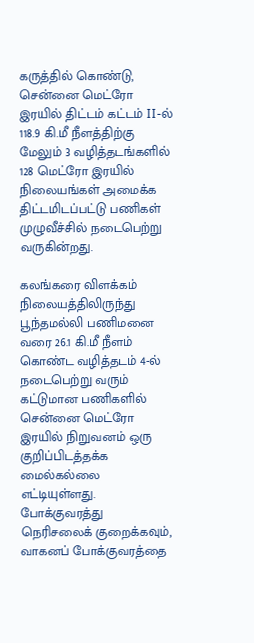கருத்தில் கொண்டு, சென்னை மெட்ரோ இரயில் திட்டம் கட்டம் II-ல் 118.9 கி.மீ நீளத்திற்கு மேலும் 3 வழித்தடங்களில் 128 மெட்ரோ இரயில் நிலையங்கள் அமைக்க திட்டமிடப்பட்டு பணிகள் முழுவீச்சில் நடைபெற்று வருகின்றது.

கலங்கரை விளக்கம் நிலையத்திலிருந்து பூந்தமல்லி பணிமனை வரை 26.1 கி.மீ நீளம் கொண்ட வழித்தடம் 4-ல் நடைபெற்று வரும் கட்டுமான பணிகளில் சென்னை மெட்ரோ இரயில் நிறுவனம் ஒரு குறிப்பிடத்தக்க மைல்கல்லை எட்டியுள்ளது. போக்குவரத்து நெரிசலைக் குறைக்கவும், வாகனப் போக்குவரத்தை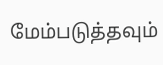மேம்படுத்தவும்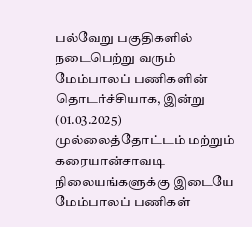பல்வேறு பகுதிகளில் நடைபெற்று வரும் மேம்பாலப் பணிகளின் தொடர்ச்சியாக, இன்று (01.03.2025) முல்லைத்தோட்டம் மற்றும் கரையான்சாவடி நிலையங்களுக்கு இடையே மேம்பாலப் பணிகள்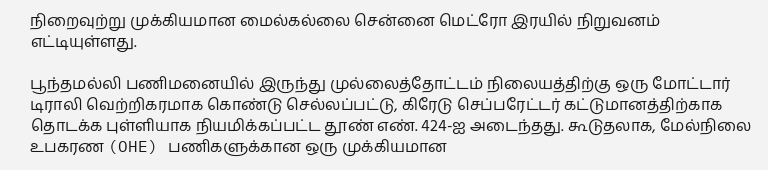நிறைவுற்று முக்கியமான மைல்கல்லை சென்னை மெட்ரோ இரயில் நிறுவனம் எட்டியுள்ளது.

பூந்தமல்லி பணிமனையில் இருந்து முல்லைத்தோட்டம் நிலையத்திற்கு ஒரு மோட்டார் டிராலி வெற்றிகரமாக கொண்டு செல்லப்பட்டு, கிரேடு செப்பரேட்டர் கட்டுமானத்திற்காக தொடக்க புள்ளியாக நியமிக்கப்பட்ட தூண் எண். 424-ஐ அடைந்தது. கூடுதலாக, மேல்நிலை உபகரண (OHE) பணிகளுக்கான ஒரு முக்கியமான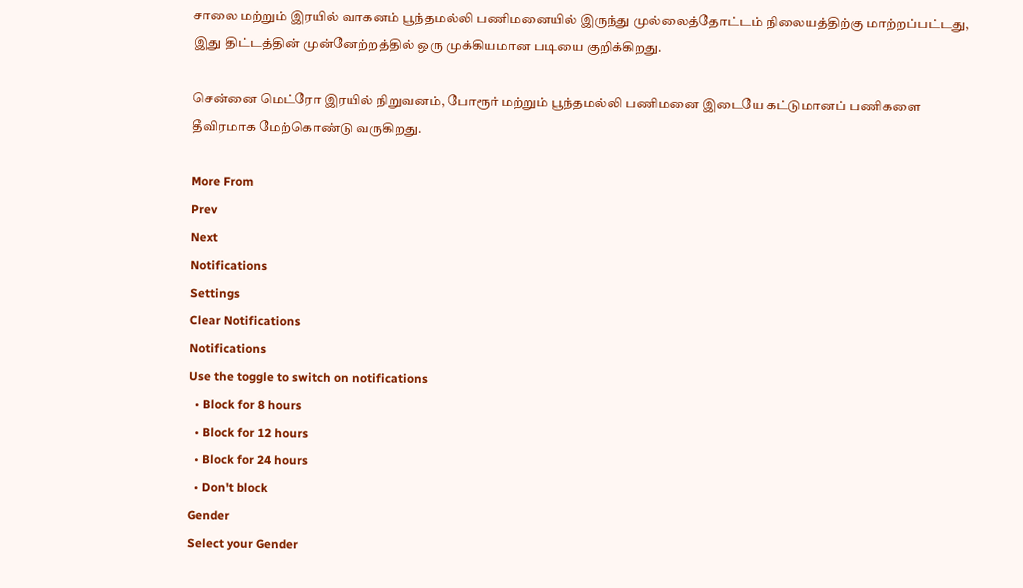சாலை மற்றும் இரயில் வாகனம் பூந்தமல்லி பணிமனையில் இருந்து முல்லைத்தோட்டம் நிலையத்திற்கு மாற்றப்பட்டது, இது திட்டத்தின் முன்னேற்றத்தில் ஒரு முக்கியமான படியை குறிக்கிறது.

சென்னை மெட்ரோ இரயில் நிறுவனம், போரூர் மற்றும் பூந்தமல்லி பணிமனை இடையே கட்டுமானப் பணிகளை தீவிரமாக மேற்கொண்டு வருகிறது.

More From
Prev
Next
Notifications
Settings
Clear Notifications
Notifications
Use the toggle to switch on notifications
  • Block for 8 hours
  • Block for 12 hours
  • Block for 24 hours
  • Don't block
Gender
Select your Gender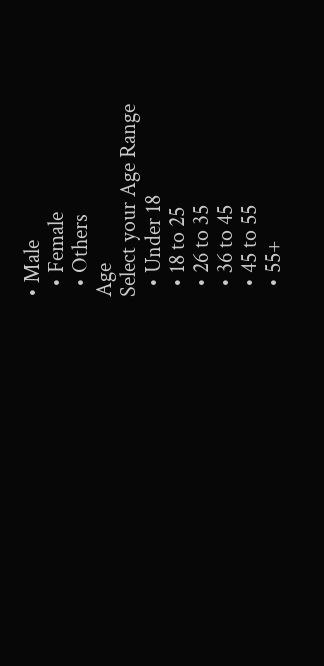• Male
  • Female
  • Others
Age
Select your Age Range
  • Under 18
  • 18 to 25
  • 26 to 35
  • 36 to 45
  • 45 to 55
  • 55+